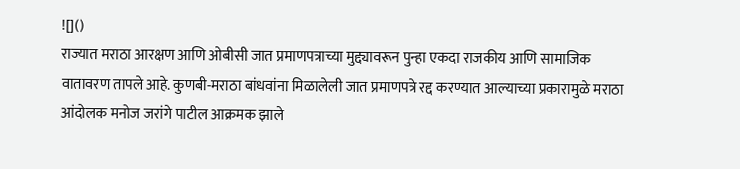![]()
राज्यात मराठा आरक्षण आणि ओबीसी जात प्रमाणपत्राच्या मुद्द्यावरून पुन्हा एकदा राजकीय आणि सामाजिक वातावरण तापले आहे. कुणबी-मराठा बांधवांना मिळालेली जात प्रमाणपत्रे रद्द करण्यात आल्याच्या प्रकारामुळे मराठा आंदोलक मनोज जरांगे पाटील आक्रमक झाले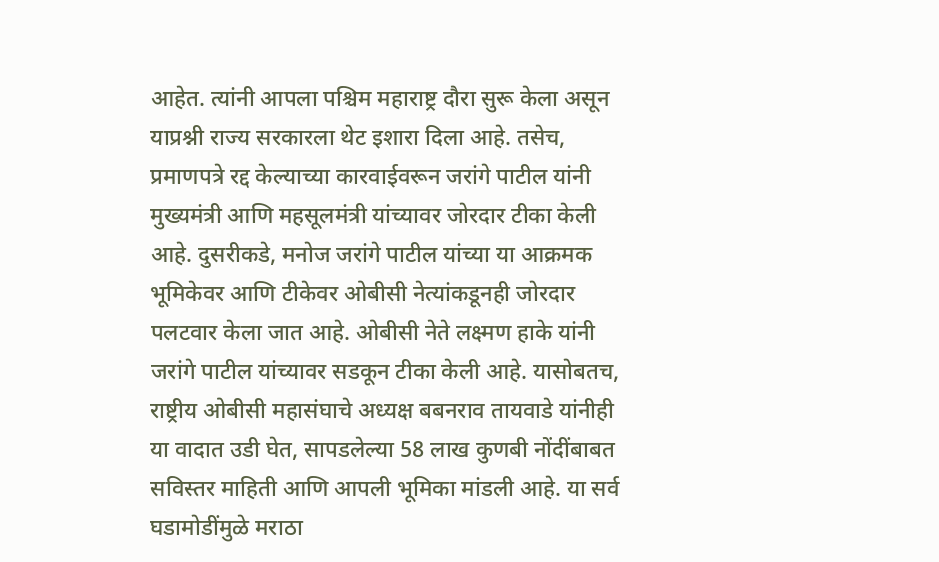आहेत. त्यांनी आपला पश्चिम महाराष्ट्र दौरा सुरू केला असून याप्रश्नी राज्य सरकारला थेट इशारा दिला आहे. तसेच, प्रमाणपत्रे रद्द केल्याच्या कारवाईवरून जरांगे पाटील यांनी मुख्यमंत्री आणि महसूलमंत्री यांच्यावर जोरदार टीका केली आहे. दुसरीकडे, मनोज जरांगे पाटील यांच्या या आक्रमक भूमिकेवर आणि टीकेवर ओबीसी नेत्यांकडूनही जोरदार पलटवार केला जात आहे. ओबीसी नेते लक्ष्मण हाके यांनी जरांगे पाटील यांच्यावर सडकून टीका केली आहे. यासोबतच, राष्ट्रीय ओबीसी महासंघाचे अध्यक्ष बबनराव तायवाडे यांनीही या वादात उडी घेत, सापडलेल्या 58 लाख कुणबी नोंदींबाबत सविस्तर माहिती आणि आपली भूमिका मांडली आहे. या सर्व घडामोडींमुळे मराठा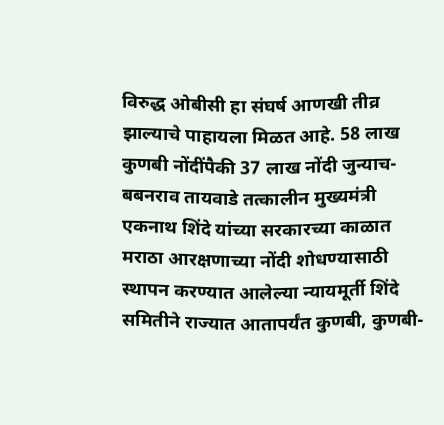विरुद्ध ओबीसी हा संघर्ष आणखी तीव्र झाल्याचे पाहायला मिळत आहे. 58 लाख कुणबी नोंदींपैकी 37 लाख नोंदी जुन्याच- बबनराव तायवाडे तत्कालीन मुख्यमंत्री एकनाथ शिंदे यांच्या सरकारच्या काळात मराठा आरक्षणाच्या नोंदी शोधण्यासाठी स्थापन करण्यात आलेल्या न्यायमूर्ती शिंदे समितीने राज्यात आतापर्यंत कुणबी, कुणबी-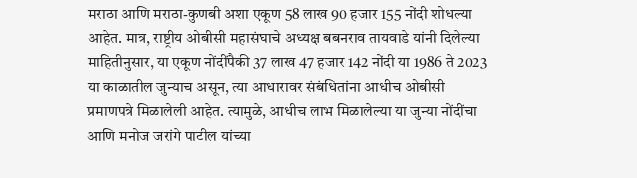मराठा आणि मराठा-कुणबी अशा एकूण 58 लाख 90 हजार 155 नोंदी शोधल्या आहेत. मात्र, राष्ट्रीय ओबीसी महासंघाचे अध्यक्ष बबनराव तायवाडे यांनी दिलेल्या माहितीनुसार, या एकूण नोंदींपैकी 37 लाख 47 हजार 142 नोंदी या 1986 ते 2023 या काळातील जुन्याच असून, त्या आधारावर संबंधितांना आधीच ओबीसी प्रमाणपत्रे मिळालेली आहेत. त्यामुळे, आधीच लाभ मिळालेल्या या जुन्या नोंदींचा आणि मनोज जरांगे पाटील यांच्या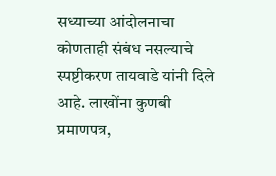सध्याच्या आंदोलनाचा कोणताही संबंध नसल्याचे स्पष्टीकरण तायवाडे यांनी दिले आहे. लाखोंना कुणबी प्रमाणपत्र,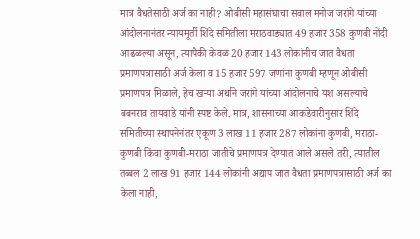मात्र वैधतेसाठी अर्ज का नाही? ओबीसी महासंघाचा सवाल मनोज जरांगे यांच्या आंदोलनानंतर न्यायमूर्ती शिंदे समितीला मराठवाड्यात 49 हजार 358 कुणबी नोंदी आढळल्या असून, त्यापैकी केवळ 20 हजार 143 लोकांनीच जात वैधता प्रमाणपत्रासाठी अर्ज केला व 15 हजार 597 जणांना कुणबी म्हणून ओबीसी प्रमाणपत्र मिळाले, हेच खऱ्या अर्थाने जरांगे यांच्या आंदोलनाचे यश असल्याचे बबनराव तायवाडे यांनी स्पष्ट केले. मात्र, शासनाच्या आकडेवारीनुसार शिंदे समितीच्या स्थापनेनंतर एकूण 3 लाख 11 हजार 287 लोकांना कुणबी, मराठा-कुणबी किंवा कुणबी-मराठा जातीचे प्रमाणपत्र देण्यात आले असले तरी, त्यातील तब्बल 2 लाख 91 हजार 144 लोकांनी अद्याप जात वैधता प्रमाणपत्रासाठी अर्ज का केला नाही,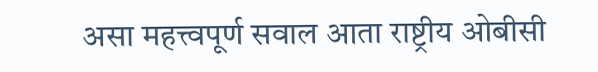असा महत्त्वपूर्ण सवाल आता राष्ट्रीय ओबीसी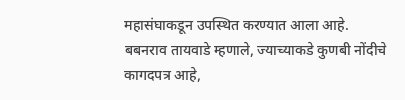महासंघाकडून उपस्थित करण्यात आला आहे. बबनराव तायवाडे म्हणाले, ज्याच्याकडे कुणबी नोंदीचे कागदपत्र आहे,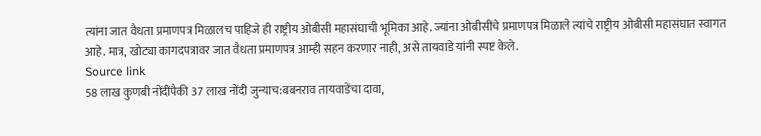त्यांना जात वैधता प्रमाणपत्र मिळालच पाहिजे ही राष्ट्रीय ओबीसी महासंघाची भूमिका आहे. ज्यांना ओबीसींचे प्रमाणपत्र मिळाले त्यांचे राष्ट्रीय ओबीसी महासंघात स्वागत आहे. मात्र, खोट्या कागदपत्रावर जात वैधता प्रमाणपत्र आम्ही सहन करणार नाही, असे तायवाडे यांनी स्पष्ट केले.
Source link
58 लाख कुणबी नोंदींपैकी 37 लाख नोंदी जुन्याच:बबनराव तायवाडेंचा दावा,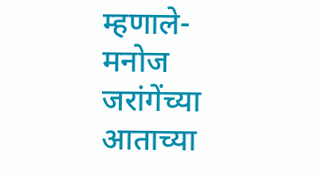म्हणाले- मनोज जरांगेंच्या आताच्या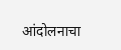आंदोलनाचा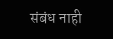संबंध नाही